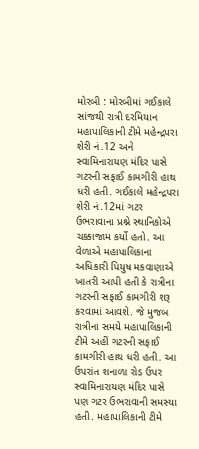મોરબી : મોરબીમાં ગઈકાલે સાંજથી રાત્રી દરમિયાન મહાપાલિકાની ટીમે મહેન્દ્રપરા શેરી નં.12 અને સ્વામિનારાયણ મંદિર પાસે ગટરની સફાઈ કામગીરી હાથ ધરી હતી. ગઈકાલે મહેન્દ્રપરા શેરી નં.12માં ગટર ઉભરાવાના પ્રશ્ને સ્થાનિકોએ ચક્કાજામ કર્યો હતો. આ વેળાએ મહાપાલિકાના અધિકારી પિયુષ મકવાણાએ ખાતરી આપી હતી કે રાત્રીના ગટરની સફાઈ કામગીરી શરૂ કરવામાં આવશે. જે મુજબ રાત્રીના સમયે મહાપાલિકાની ટીમે અહીં ગટરની સફાઈ કામગીરી હાથ ધરી હતી. આ ઉપરાંત શનાળા રોડ ઉપર સ્વામિનારાયણ મંદિર પાસે પણ ગટર ઉભરાવાની સમસ્યા હતી. મહાપાલિકાની ટીમે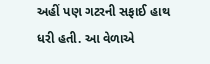અહીં પણ ગટરની સફાઈ હાથ ધરી હતી. આ વેળાએ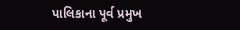પાલિકાના પૂર્વ પ્રમુખ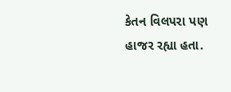કેતન વિલપરા પણ હાજર રહ્યા હતા.